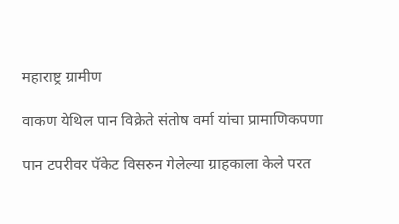महाराष्ट्र ग्रामीण

वाकण येथिल पान विक्रेते संतोष वर्मा यांचा प्रामाणिकपणा

पान टपरीवर पॅकेट विसरुन गेलेल्या ग्राहकाला केले परत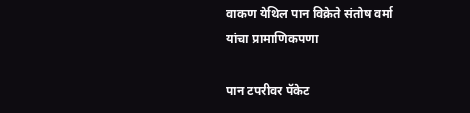वाकण येथिल पान विक्रेते संतोष वर्मा यांचा प्रामाणिकपणा

पान टपरीवर पॅकेट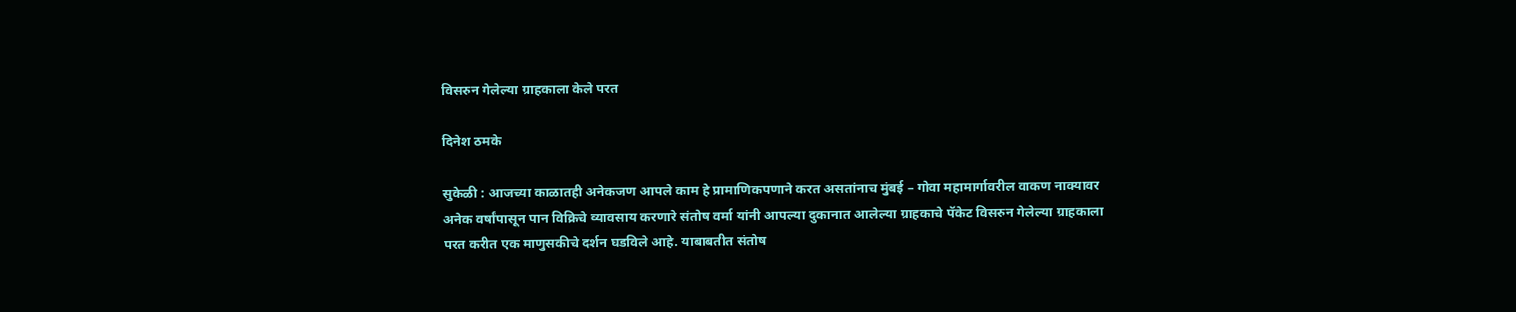विसरुन गेलेल्या ग्राहकाला केले परत

दिनेश ठमके

सुकेळी : आजच्या काळातही अनेकजण आपले काम हे प्रामाणिकपणाने करत असतांनाच मुंबई – गोवा महामार्गावरील वाकण नाक्यावर अनेक वर्षांपासून पान विक्रिचे व्यावसाय करणारे संतोष वर्मा यांनी आपल्या दुकानात आलेल्या ग्राहकाचे पॅकेट विसरुन गेलेल्या ग्राहकाला परत करीत एक माणुसकीचे दर्शन घडविले आहे. याबाबतीत संतोष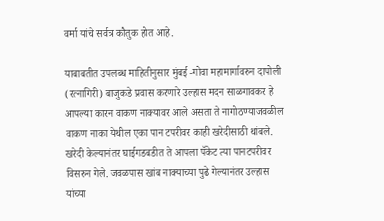वर्मा यांचे सर्वत्र कौतुक होत आहे.

याबाबतीत उपलब्ध माहितीनुसार मुंबई -गोवा महामार्गावरुन दापोली (रत्नागिरी) बाजुकडे प्रवास करणारे उल्हास मदन साळगावकर हे आपल्या कारन वाकण नाक्यावर आले असता ते नागोठण्याजवळील वाकण नाका येथील एका पान टपरीवर काही खरेदीसाठी थांबले. खरेदी केल्यानंतर घाईगडबडीत ते आपला पॅकेट त्या पानटपरीवर विसरुन गेले. जवळपास खांब नाक्याच्या पुढे गेल्यानंतर उल्हास यांच्या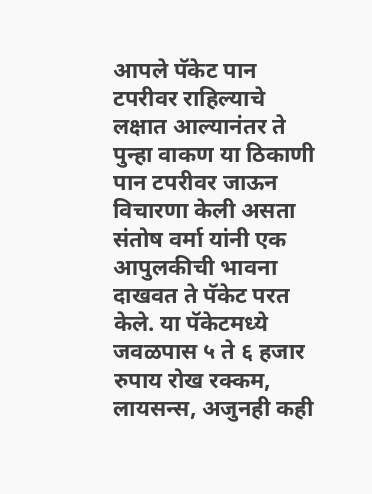आपले पॅकेट पान टपरीवर राहिल्याचे लक्षात आल्यानंतर ते पुन्हा वाकण या ठिकाणी पान टपरीवर जाऊन विचारणा केली असता संतोष वर्मा यांनी एक आपुलकीची भावना दाखवत ते पॅकेट परत केले. या पॅकेटमध्ये जवळपास ५ ते ६ हजार रुपाय रोख रक्कम, लायसन्स, अजुनही कही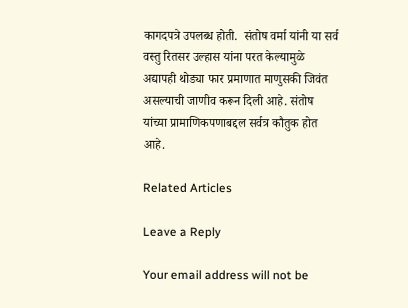कागदपत्रे उपलब्ध होती.  संतोष वर्मा यांनी या सर्व वस्तु रितसर उल्हास यांना परत केल्यामुळे अद्यापही थोड्या फार प्रमाणात माणुसकी जिवंत असल्याची जाणीव करून दिली आहे. संतोष यांच्या प्रामाणिकपणाबद्दल सर्वत्र कौतुक होत आहे.

Related Articles

Leave a Reply

Your email address will not be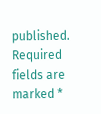published. Required fields are marked *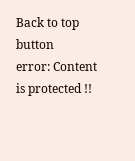Back to top button
error: Content is protected !!